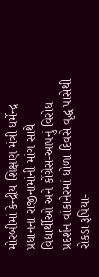મોરબીમાં કેન્દ્રીય શિક્ષણ મંત્રી ધર્મેન્દ્ર પ્રધાનના રાજીનામાંની માંગ સાથે વિદ્યાર્થીઓ અને કોંગ્રેસ-આપનું વિરોધ પ્રદર્શન વાંકાનેરમાં ધોળા દિવસે વૃદ્ધ પાસેથી રોકડા રૂપિયા-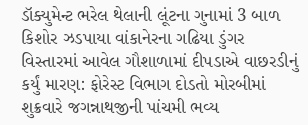ડૉક્યુમેન્ટ ભરેલ થેલાની લૂંટના ગુનામાં 3 બાળ કિશોર ઝડપાયા વાંકાનેરના ગઢિયા ડુંગર વિસ્તારમાં આવેલ ગૌશાળામાં દીપડાએ વાછરડીનું કર્યું મારણ: ફોરેસ્ટ વિભાગ દોડતો મોરબીમાં શુક્રવારે જગન્નાથજીની પાંચમી ભવ્ય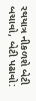રથયાત્ર નીકળશે બેટી બચાવો, બેટી પઢાવો: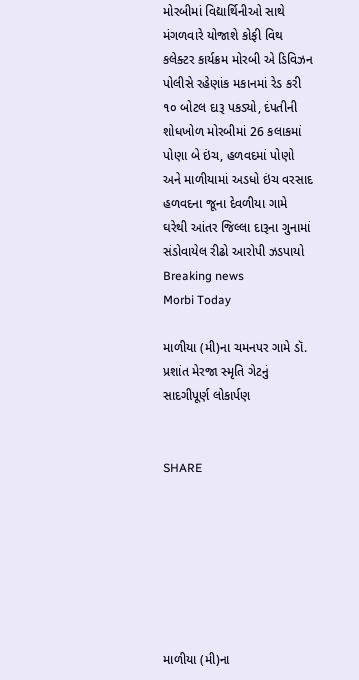મોરબીમાં વિદ્યાર્થિનીઓ સાથે મંગળવારે યોજાશે કોફી વિથ કલેક્ટર કાર્યક્રમ મોરબી એ ડિવિઝન પોલીસે રહેણાંક મકાનમાં રેડ કરી ૧૦ બોટલ દારૂ પકડ્યો, દંપતીની શોધખોળ મોરબીમાં 26 કલાકમાં પોણા બે ઇંચ, હળવદમાં પોણો અને માળીયામાં અડધો ઇંચ વરસાદ હળવદના જૂના દેવળીયા ગામે ઘરેથી આંતર જિલ્લા દારૂના ગુનામાં સંડોવાયેલ રીઢો આરોપી ઝડપાયો
Breaking news
Morbi Today

માળીયા (મી)ના ચમનપર ગામે ડૉ. પ્રશાંત મેરજા સ્મૃતિ ગેટનું સાદગીપૂર્ણ લોકાર્પણ


SHARE







માળીયા (મી)ના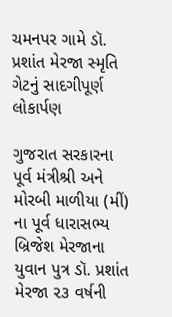ચમનપર ગામે ડૉ. પ્રશાંત મેરજા સ્મૃતિ ગેટનું સાદગીપૂર્ણ લોકાર્પણ

ગુજરાત સરકારના પૂર્વ મંત્રીશ્રી અને મોરબી માળીયા (મીં) ના પૂર્વ ધારાસભ્ય બ્રિજેશ મેરજાના યુવાન પુત્ર ડૉ. પ્રશાંત મેરજા ૨૩ વર્ષની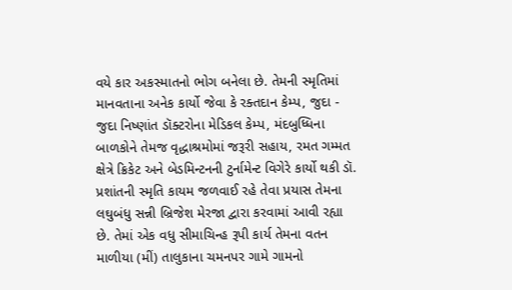વયે કાર અકસ્માતનો ભોગ બનેલા છે. તેમની સ્મૃતિમાં માનવતાના અનેક કાર્યો જેવા કે રક્તદાન કેમ્પ, જુદા - જુદા નિષ્ણાંત ડૉક્ટરોના મેડિકલ કેમ્પ, મંદબુધ્ધિના બાળકોને તેમજ વૃદ્ધાશ્રમોમાં જરૂરી સહાય, રમત ગમ્મત ક્ષેત્રે ક્રિકેટ અને બેડમિન્ટનની ટુર્નામેન્ટ વિગેરે કાર્યો થકી ડૉ. પ્રશાંતની સ્મૃતિ કાયમ જળવાઈ રહે તેવા પ્રયાસ તેમના લઘુબંધુ સન્ની બ્રિજેશ મેરજા દ્વારા કરવામાં આવી રહ્યા છે. તેમાં એક વધુ સીમાચિન્હ રૂપી કાર્ય તેમના વતન માળીયા (મીં) તાલુકાના ચમનપર ગામે ગામનો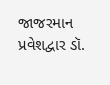જાજરમાન પ્રવેશદ્વાર ડૉ.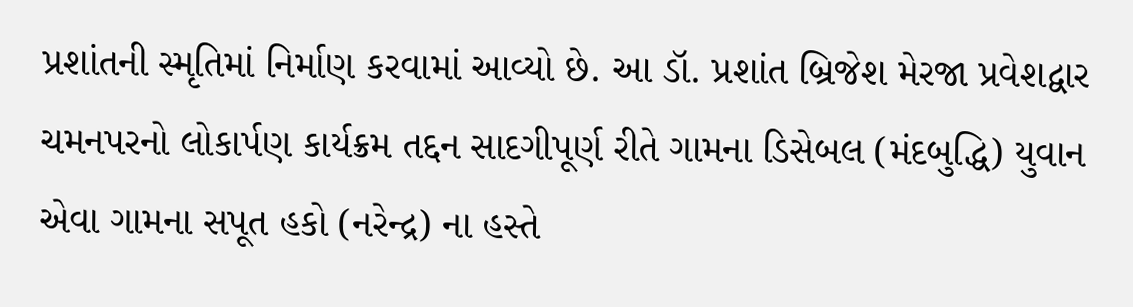પ્રશાંતની સ્મૃતિમાં નિર્માણ કરવામાં આવ્યો છે. આ ડૉ. પ્રશાંત બ્રિજેશ મેરજા પ્રવેશદ્વાર ચમનપરનો લોકાર્પણ કાર્યક્રમ તદ્દન સાદગીપૂર્ણ રીતે ગામના ડિસેબલ (મંદબુદ્ધિ) યુવાન એવા ગામના સપૂત હકો (નરેન્દ્ર) ના હસ્તે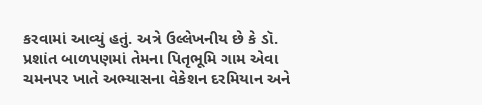કરવામાં આવ્યું હતું. અત્રે ઉલ્લેખનીય છે કે ડૉ. પ્રશાંત બાળપણમાં તેમના પિતૃભૂમિ ગામ એવા ચમનપર ખાતે અભ્યાસના વેકેશન દરમિયાન અને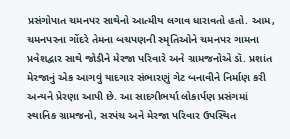પ્રસંગોપાત ચમનપર સાથેનો આત્મીય લગાવ ધારાવતો હતો. આમ, ચમનપરના ગોંદરે તેમના બચપણની સ્મૃતિઓને ચમનપર ગામના પ્રવેશદ્વાર સાથે જોડીને મેરજા પરિવારે અને ગ્રામજનોએ ડૉ. પ્રશાંત મેરજાનું એક આગવું યાદગાર સંભારણું ગેટ બનાવીને નિર્માણ કરી અન્યને પ્રેરણા આપી છે. આ સાદગીભર્યા લોકાર્પણ પ્રસંગમાં સ્થાનિક ગ્રામજનો, સરપંચ અને મેરજા પરિવાર ઉપસ્થિત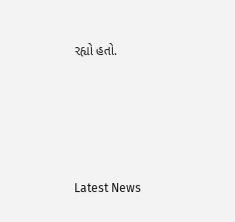રહ્યો હતો.






Latest News